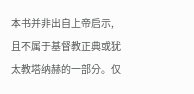本书并非出自上帝启示,且不属于基督教正典或犹太教塔纳赫的一部分。仅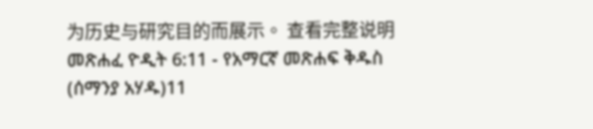为历史与研究目的而展示。 查看完整说明 መጽሐፈ ዮዲት 6:11 - የአማርኛ መጽሐፍ ቅዱስ (ሰማንያ አሃዱ)11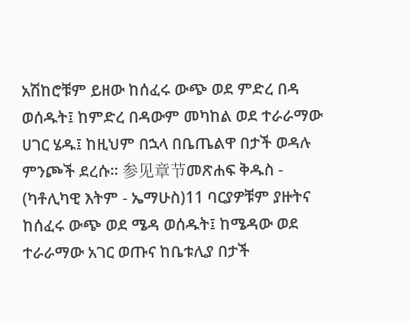አሽከሮቹም ይዘው ከሰፈሩ ውጭ ወደ ምድረ በዳ ወሰዱት፤ ከምድረ በዳውም መካከል ወደ ተራራማው ሀገር ሄዱ፤ ከዚህም በኋላ በቤጤልዋ በታች ወዳሉ ምንጮች ደረሱ። 参见章节መጽሐፍ ቅዱስ - (ካቶሊካዊ እትም - ኤማሁስ)11 ባርያዎቹም ያዙትና ከሰፈሩ ውጭ ወደ ሜዳ ወሰዱት፤ ከሜዳው ወደ ተራራማው አገር ወጡና ከቤቱሊያ በታች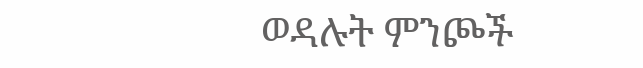ወዳሉት ምንጮች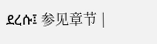ደረሱ፤ 参见章节 |